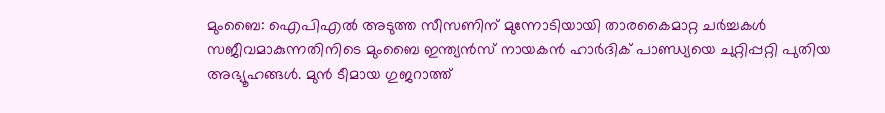മുംബൈ: ഐപിഎൽ അടുത്ത സീസണിന് മുന്നോടിയായി താരകൈമാറ്റ ചർച്ചകൾ സജീവമാകുന്നതിനിടെ മുംബൈ ഇന്ത്യൻസ് നായകൻ ഹാർദിക് പാണ്ഡ്യയെ ചുറ്റിപ്പറ്റി പുതിയ അഭ്യൂഹങ്ങൾ. മുൻ ടീമായ ഗുജറാത്ത്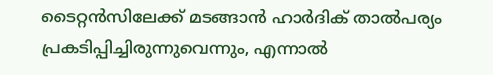ടൈറ്റൻസിലേക്ക് മടങ്ങാൻ ഹാർദിക് താൽപര്യം പ്രകടിപ്പിച്ചിരുന്നുവെന്നും, എന്നാൽ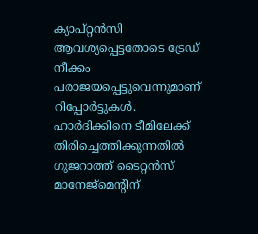ക്യാപ്റ്റൻസി ആവശ്യപ്പെട്ടതോടെ ട്രേഡ് നീക്കം പരാജയപ്പെട്ടുവെന്നുമാണ് റിപ്പോർട്ടുകൾ.
ഹാർദിക്കിനെ ടീമിലേക്ക് തിരിച്ചെത്തിക്കുന്നതിൽ ഗുജറാത്ത് ടൈറ്റൻസ് മാനേജ്മെന്റിന്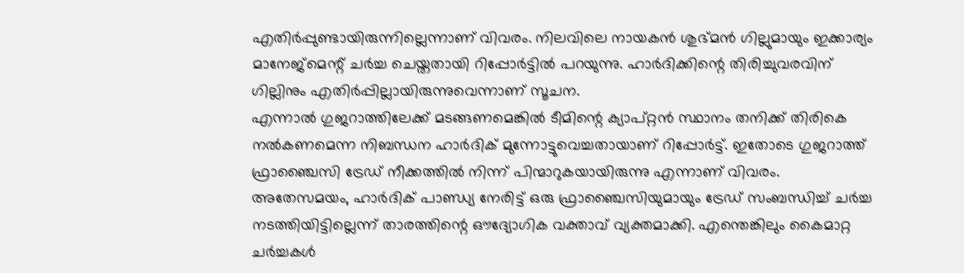എതിർപ്പുണ്ടായിരുന്നില്ലെന്നാണ് വിവരം. നിലവിലെ നായകൻ ശുഭ്മൻ ഗില്ലുമായും ഇക്കാര്യം മാനേജ്മെന്റ് ചർച്ച ചെയ്തതായി റിപ്പോർട്ടിൽ പറയുന്നു. ഹാർദിക്കിന്റെ തിരിച്ചുവരവിന് ഗില്ലിനും എതിർപ്പില്ലായിരുന്നുവെന്നാണ് സൂചന.
എന്നാൽ ഗുജറാത്തിലേക്ക് മടങ്ങണമെങ്കിൽ ടീമിന്റെ ക്യാപ്റ്റൻ സ്ഥാനം തനിക്ക് തിരികെ നൽകണമെന്ന നിബന്ധന ഹാർദിക് മുന്നോട്ടുവെച്ചതായാണ് റിപ്പോർട്ട്. ഇതോടെ ഗുജറാത്ത് ഫ്രാഞ്ചൈസി ട്രേഡ് നീക്കത്തിൽ നിന്ന് പിന്മാറുകയായിരുന്നു എന്നാണ് വിവരം.
അതേസമയം, ഹാർദിക് പാണ്ഡ്യ നേരിട്ട് ഒരു ഫ്രാഞ്ചൈസിയുമായും ട്രേഡ് സംബന്ധിച്ച് ചർച്ച നടത്തിയിട്ടില്ലെന്ന് താരത്തിന്റെ ഔദ്യോഗിക വക്താവ് വ്യക്തമാക്കി. എന്തെങ്കിലും കൈമാറ്റ ചർച്ചകൾ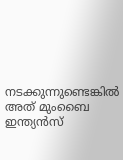നടക്കുന്നുണ്ടെങ്കിൽ അത് മുംബൈ ഇന്ത്യൻസ്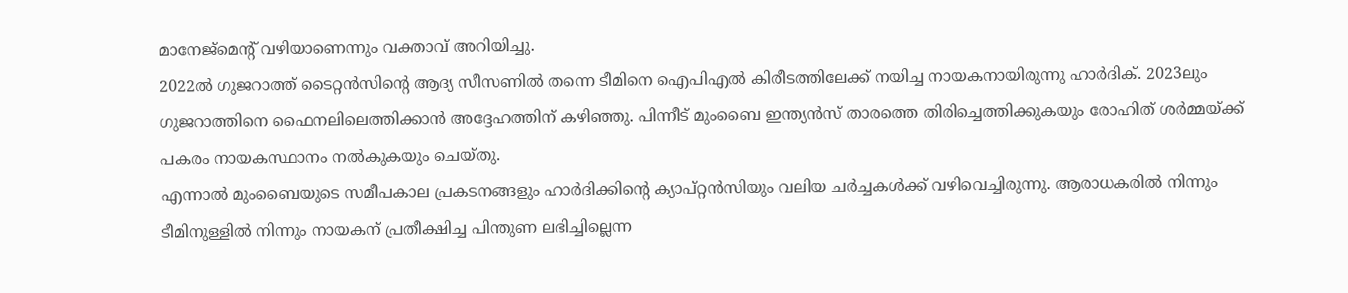മാനേജ്മെന്റ് വഴിയാണെന്നും വക്താവ് അറിയിച്ചു.
2022ൽ ഗുജറാത്ത് ടൈറ്റൻസിന്റെ ആദ്യ സീസണിൽ തന്നെ ടീമിനെ ഐപിഎൽ കിരീടത്തിലേക്ക് നയിച്ച നായകനായിരുന്നു ഹാർദിക്. 2023ലും ഗുജറാത്തിനെ ഫൈനലിലെത്തിക്കാൻ അദ്ദേഹത്തിന് കഴിഞ്ഞു. പിന്നീട് മുംബൈ ഇന്ത്യൻസ് താരത്തെ തിരിച്ചെത്തിക്കുകയും രോഹിത് ശർമ്മയ്ക്ക് പകരം നായകസ്ഥാനം നൽകുകയും ചെയ്തു.
എന്നാൽ മുംബൈയുടെ സമീപകാല പ്രകടനങ്ങളും ഹാർദിക്കിന്റെ ക്യാപ്റ്റൻസിയും വലിയ ചർച്ചകൾക്ക് വഴിവെച്ചിരുന്നു. ആരാധകരിൽ നിന്നും ടീമിനുള്ളിൽ നിന്നും നായകന് പ്രതീക്ഷിച്ച പിന്തുണ ലഭിച്ചില്ലെന്ന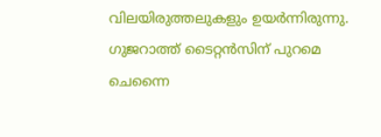വിലയിരുത്തലുകളും ഉയർന്നിരുന്നു.
ഗുജറാത്ത് ടൈറ്റൻസിന് പുറമെ ചെന്നൈ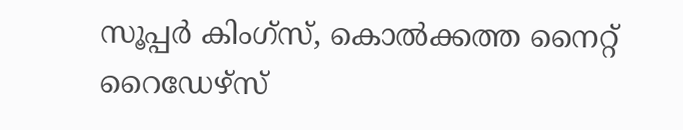സൂപ്പർ കിംഗ്സ്, കൊൽക്കത്ത നൈറ്റ് റൈഡേഴ്സ്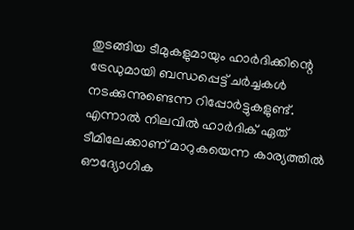തുടങ്ങിയ ടീമുകളുമായും ഹാർദിക്കിന്റെ ട്രേഡുമായി ബന്ധപ്പെട്ട് ചർച്ചകൾ നടക്കുന്നുണ്ടെന്ന റിപ്പോർട്ടുകളുണ്ട്. എന്നാൽ നിലവിൽ ഹാർദിക് ഏത് ടീമിലേക്കാണ് മാറുകയെന്ന കാര്യത്തിൽ ഔദ്യോഗിക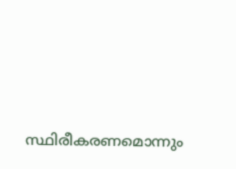സ്ഥിരീകരണമൊന്നും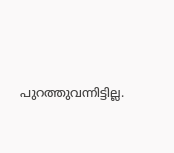പുറത്തുവന്നിട്ടില്ല.